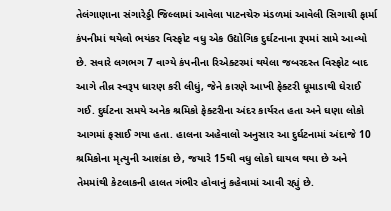તેલંગાણાના સંગારેડ્ડી જિલ્લામાં આવેલા પાટનચેરુ મંડળમાં આવેલી સિગાચી ફાર્મા કંપનીમાં થયેલો ભયંકર વિસ્ફોટ વધુ એક ઉદ્યોગિક દુર્ઘટનાના રૂપમાં સામે આવ્યો છે. સવારે લગભગ 7 વાગ્યે કંપનીના રિએક્ટરમાં થયેલા જબરદસ્ત વિસ્ફોટ બાદ આગે તીવ્ર સ્વરૂપ ધારણ કરી લીધું, જેને કારણે આખી ફેક્ટરી ધૂમાડાથી ઘેરાઈ ગઈ. દુર્ઘટના સમયે અનેક શ્રમિકો ફેક્ટરીના અંદર કાર્યરત હતા અને ઘણા લોકો આગમાં ફસાઈ ગયા હતા. હાલના અહેવાલો અનુસાર આ દુર્ઘટનામાં અંદાજે 10 શ્રમિકોના મૃત્યુની આશંકા છે, જયારે 15થી વધુ લોકો ઘાયલ થયા છે અને તેમમાંથી કેટલાકની હાલત ગંભીર હોવાનું કહેવામાં આવી રહ્યું છે.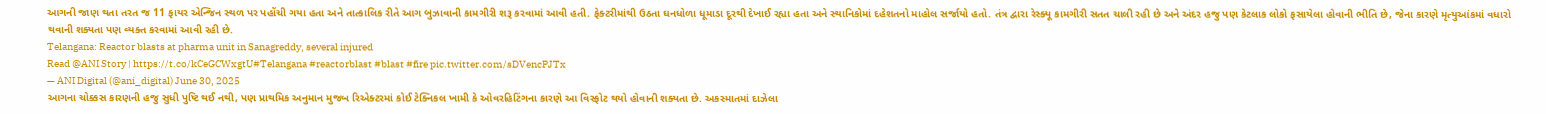આગની જાણ થતા તરત જ 11 ફાયર એન્જિન સ્થળ પર પહોંચી ગયા હતા અને તાત્કાલિક રીતે આગ બુઝાવાની કામગીરી શરૂ કરવામાં આવી હતી. ફેક્ટરીમાંથી ઉઠતા ઘનધોળા ધૂમાડા દૂરથી દેખાઈ રહ્યા હતા અને સ્થાનિકોમાં દહેશતનો માહોલ સર્જાયો હતો. તંત્ર દ્વારા રેસ્ક્યૂ કામગીરી સતત ચાલી રહી છે અને અંદર હજુ પણ કેટલાક લોકો ફસાયેલા હોવાની ભીતિ છે, જેના કારણે મૃત્યુઆંકમાં વધારો થવાની શક્યતા પણ વ્યક્ત કરવામાં આવી રહી છે.
Telangana: Reactor blasts at pharma unit in Sanagreddy, several injured
Read @ANI Story | https://t.co/kCeGCWxgtU#Telangana #reactorblast #blast #fire pic.twitter.com/sDVencPJTx
— ANI Digital (@ani_digital) June 30, 2025
આગના ચોક્કસ કારણની હજુ સુધી પુષ્ટિ થઈ નથી, પણ પ્રાથમિક અનુમાન મુજબ રિએક્ટરમાં કોઈ ટેક્નિકલ ખામી કે ઓવરહિટિંગના કારણે આ વિસ્ફોટ થયો હોવાની શક્યતા છે. અકસ્માતમાં દાઝેલા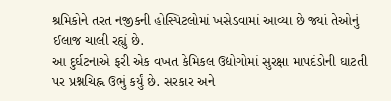શ્રમિકોને તરત નજીકની હોસ્પિટલોમાં ખસેડવામાં આવ્યા છે જ્યાં તેઓનું ઈલાજ ચાલી રહ્યું છે.
આ દુર્ઘટનાએ ફરી એક વખત કેમિકલ ઉદ્યોગોમાં સુરક્ષા માપદંડોની ઘાટતી પર પ્રશ્નચિહ્ન ઉભું કર્યું છે. સરકાર અને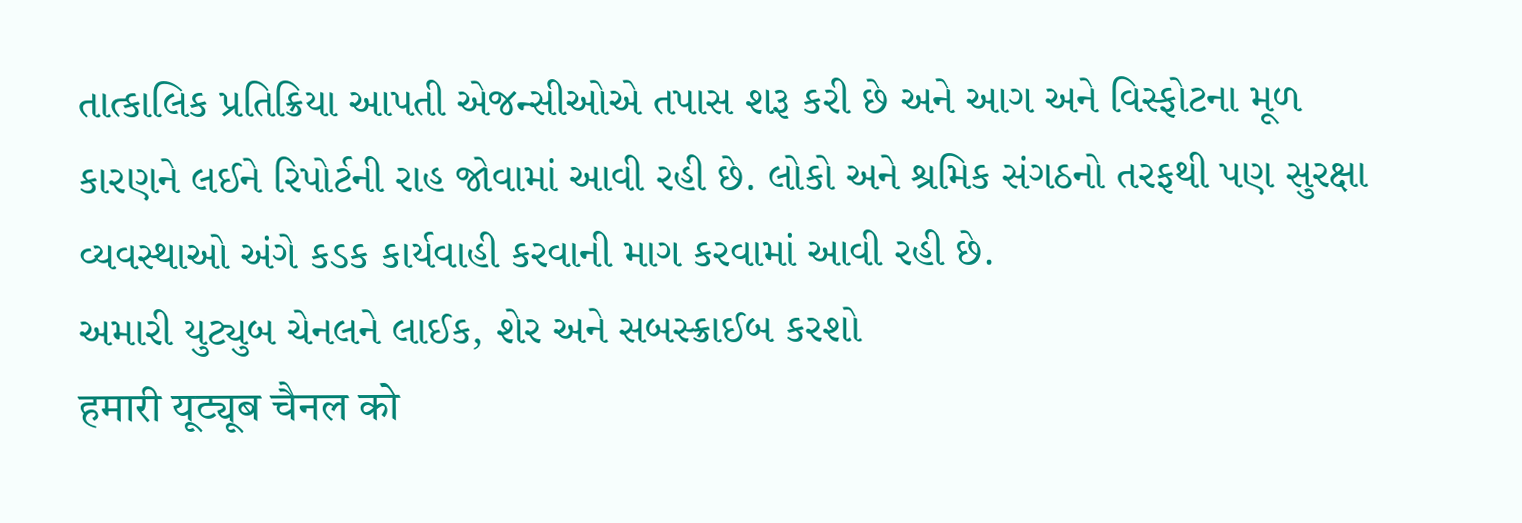તાત્કાલિક પ્રતિક્રિયા આપતી એજન્સીઓએ તપાસ શરૂ કરી છે અને આગ અને વિસ્ફોટના મૂળ કારણને લઈને રિપોર્ટની રાહ જોવામાં આવી રહી છે. લોકો અને શ્રમિક સંગઠનો તરફથી પણ સુરક્ષા વ્યવસ્થાઓ અંગે કડક કાર્યવાહી કરવાની માગ કરવામાં આવી રહી છે.
અમારી યુટ્યુબ ચેનલને લાઈક, શેર અને સબસ્ક્રાઈબ કરશો
हमारी यूट्यूब चैनल को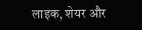लाइक, शेयर और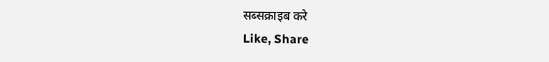सब्सक्राइब करे
Like, Share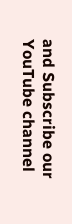and Subscribe our YouTube channel